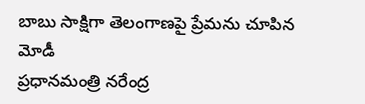బాబు సాక్షిగా తెలంగాణపై ప్రేమను చూపిన మోడీ
ప్రధానమంత్రి నరేంద్ర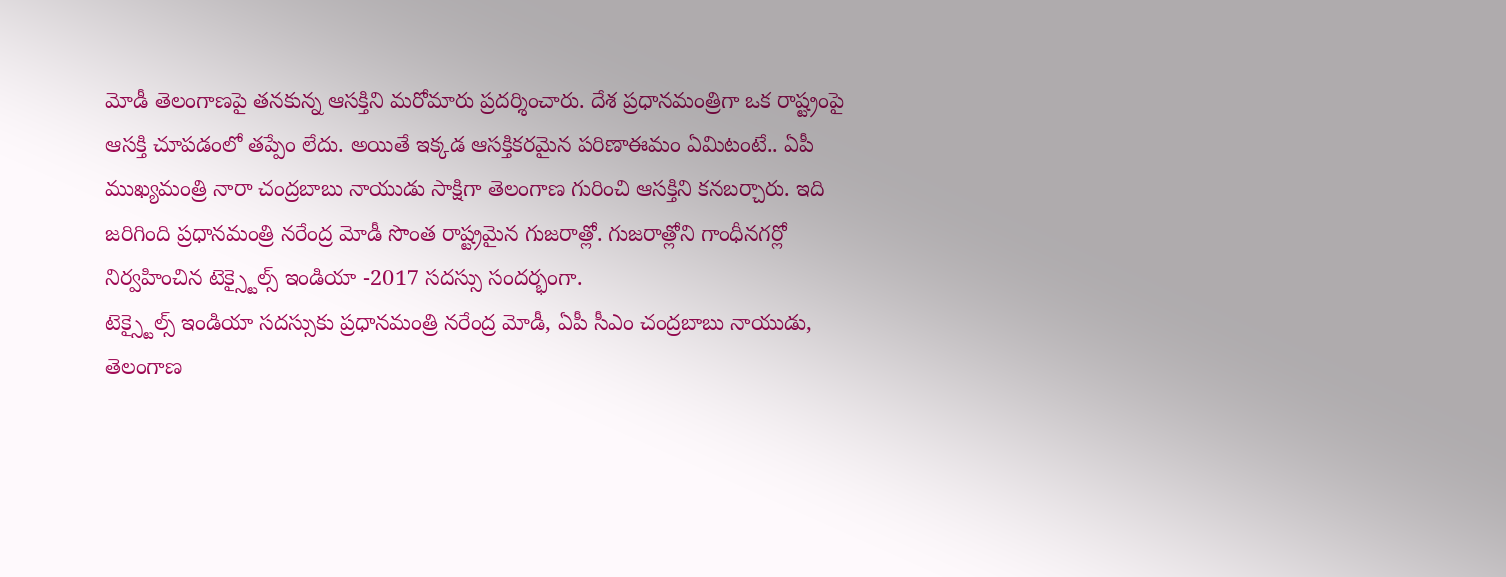మోడీ తెలంగాణపై తనకున్న ఆసక్తిని మరోమారు ప్రదర్శించారు. దేశ ప్రధానమంత్రిగా ఒక రాష్ట్రంపై ఆసక్తి చూపడంలో తప్పేం లేదు. అయితే ఇక్కడ ఆసక్తికరమైన పరిణాఈమం ఏమిటంటే.. ఏపీ ముఖ్యమంత్రి నారా చంద్రబాబు నాయుడు సాక్షిగా తెలంగాణ గురించి ఆసక్తిని కనబర్చారు. ఇది జరిగింది ప్రధానమంత్రి నరేంద్ర మోడీ సొంత రాష్ట్రమైన గుజరాత్లో. గుజరాత్లోని గాంధీనగర్లో నిర్వహించిన టెక్స్టైల్స్ ఇండియా -2017 సదస్సు సందర్భంగా.
టెక్స్టైల్స్ ఇండియా సదస్సుకు ప్రధానమంత్రి నరేంద్ర మోడీ, ఏపీ సీఎం చంద్రబాబు నాయుడు, తెలంగాణ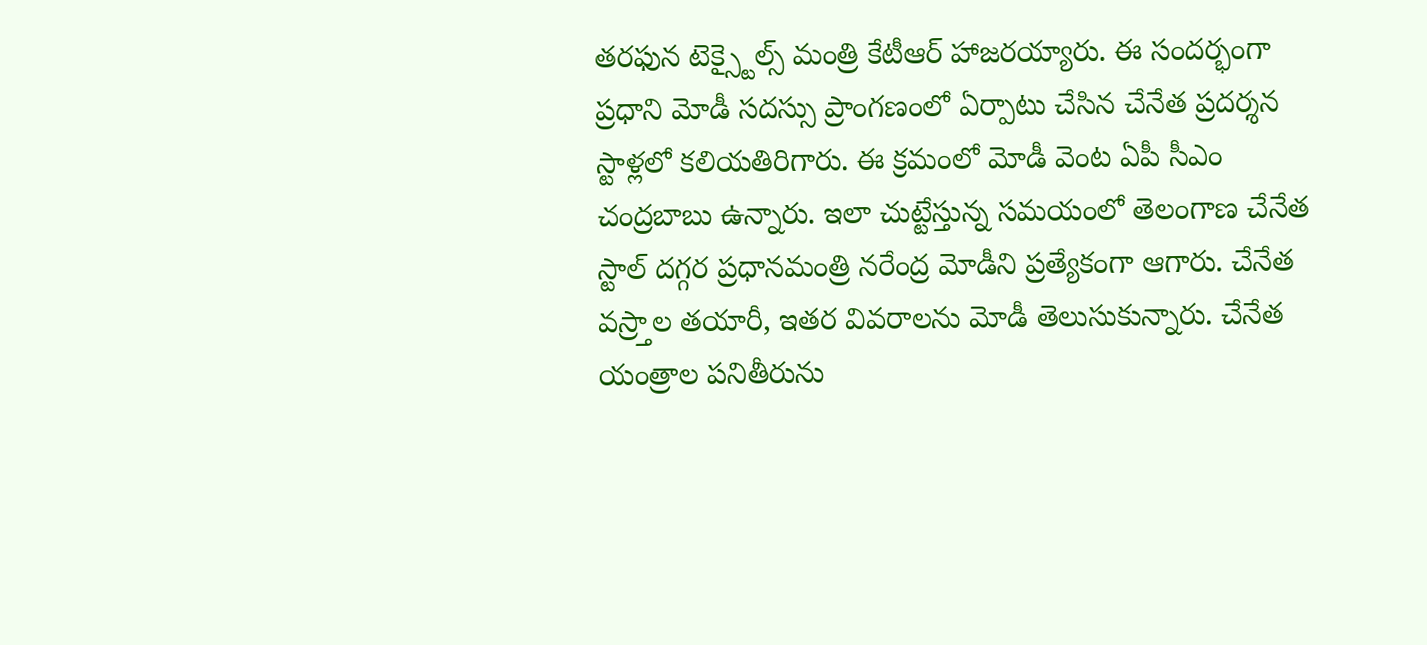తరఫున టెక్స్టైల్స్ మంత్రి కేటీఆర్ హాజరయ్యారు. ఈ సందర్భంగా ప్రధాని మోడీ సదస్సు ప్రాంగణంలో ఏర్పాటు చేసిన చేనేత ప్రదర్శన స్టాళ్లలో కలియతిరిగారు. ఈ క్రమంలో మోడీ వెంట ఏపీ సీఎం చంద్రబాబు ఉన్నారు. ఇలా చుట్టేస్తున్న సమయంలో తెలంగాణ చేనేత స్టాల్ దగ్గర ప్రధానమంత్రి నరేంద్ర మోడీని ప్రత్యేకంగా ఆగారు. చేనేత వస్ర్తాల తయారీ, ఇతర వివరాలను మోడీ తెలుసుకున్నారు. చేనేత యంత్రాల పనితీరును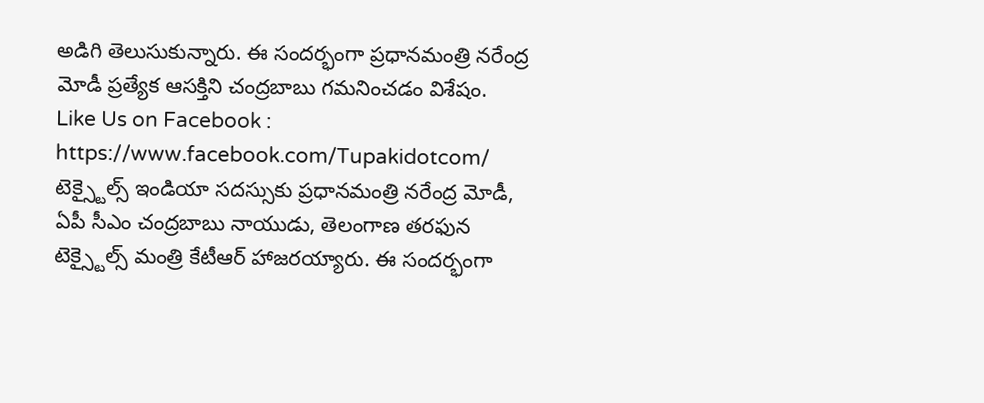అడిగి తెలుసుకున్నారు. ఈ సందర్భంగా ప్రధానమంత్రి నరేంద్ర మోడీ ప్రత్యేక ఆసక్తిని చంద్రబాబు గమనించడం విశేషం.
Like Us on Facebook : https://www.facebook.com/Tupakidotcom/
టెక్స్టైల్స్ ఇండియా సదస్సుకు ప్రధానమంత్రి నరేంద్ర మోడీ, ఏపీ సీఎం చంద్రబాబు నాయుడు, తెలంగాణ తరఫున టెక్స్టైల్స్ మంత్రి కేటీఆర్ హాజరయ్యారు. ఈ సందర్భంగా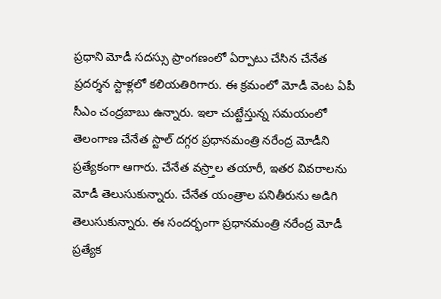ప్రధాని మోడీ సదస్సు ప్రాంగణంలో ఏర్పాటు చేసిన చేనేత ప్రదర్శన స్టాళ్లలో కలియతిరిగారు. ఈ క్రమంలో మోడీ వెంట ఏపీ సీఎం చంద్రబాబు ఉన్నారు. ఇలా చుట్టేస్తున్న సమయంలో తెలంగాణ చేనేత స్టాల్ దగ్గర ప్రధానమంత్రి నరేంద్ర మోడీని ప్రత్యేకంగా ఆగారు. చేనేత వస్ర్తాల తయారీ, ఇతర వివరాలను మోడీ తెలుసుకున్నారు. చేనేత యంత్రాల పనితీరును అడిగి తెలుసుకున్నారు. ఈ సందర్భంగా ప్రధానమంత్రి నరేంద్ర మోడీ ప్రత్యేక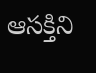ఆసక్తిని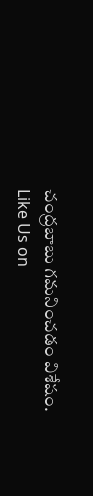చంద్రబాబు గమనించడం విశేషం.
Like Us on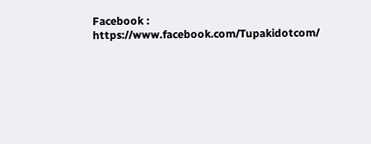Facebook : https://www.facebook.com/Tupakidotcom/